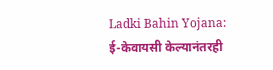Ladki Bahin Yojana: ई-केवायसी केल्यानंतरही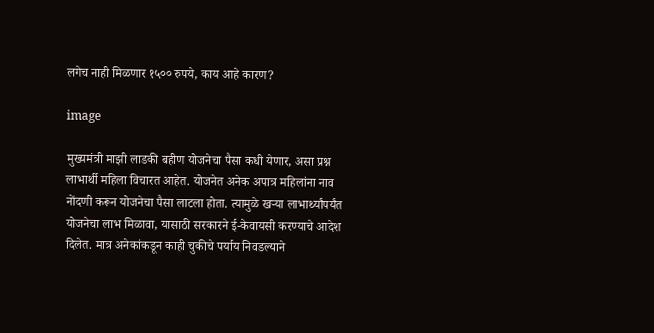लगेच नाही मिळणार १५०० रुपये, काय आहे कारण?

image

मुख्यमंत्री माझी लाडकी बहीण योजनेचा पैसा कधी येणार, असा प्रश्न लाभार्थी महिला विचारत आहेत. योजनेत अनेक अपात्र महिलांना नाव नोंदणी करून योजनेचा पैसा लाटला होता. त्यामुळे खऱ्या लाभार्थ्यांपर्यंत योजनेचा लाभ मिळावा, यासाठी सरकारने ई-केवायसी करण्याचे आदेश दिलेत. मात्र अनेकांकडून काही चुकीचे पर्याय निवडल्याने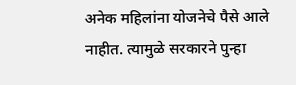अनेक महिलांना योजनेचे पैसे आले नाहीत. त्यामुळे सरकारने पुन्हा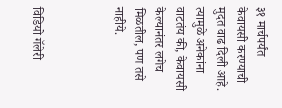३१ मार्चपर्यंत केवायसी करण्याची मुदत वाढ दिली आहे. त्यामुळे अनेकांना वाटतंय की, केवायसी केल्यानंतर लगेच मिळतील, पण तसे नाहीये.



विडियो गॅलेरी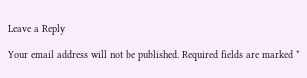Leave a Reply

Your email address will not be published. Required fields are marked *